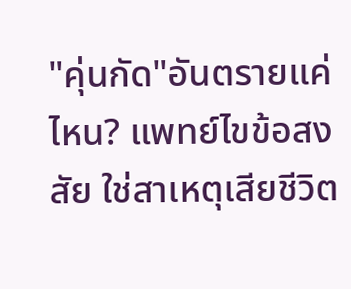"คุ่นกัด"อันตรายแค่ไหน? แพทย์ไขข้อสงสัย ใช่สาเหตุเสียชีวิต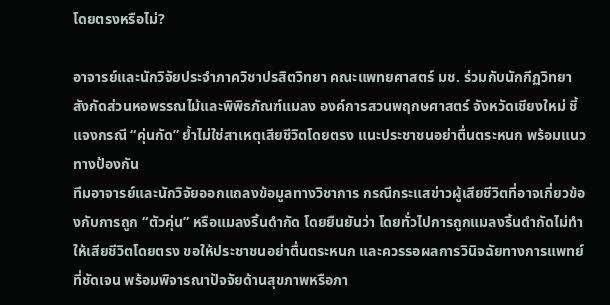โดยตรงหรือไม่?

อาจารย์และนักวิจัยประจำภาควิชาปรสิตวิทยา คณะแพทยศาสตร์ มช. ร่วมกับนักกีฏวิทยา สังกัดส่วนหอพรรณไม้และพิพิธภัณฑ์แมลง องค์การสวนพฤกษศาสตร์ จังหวัดเชียงใหม่ ชี้แจงกรณี “คุ่นกัด” ย้ำไม่ใช่สาเหตุเสียชีวิตโดยตรง แนะประชาชนอย่าตื่นตระหนก พร้อมแนวทางป้องกัน
ทีมอาจารย์และนักวิจัยออกแถลงข้อมูลทางวิชาการ กรณีกระแสข่าวผู้เสียชีวิตที่อาจเกี่ยวข้องกับการถูก “ตัวคุ่น” หรือแมลงริ้นดำกัด โดยยืนยันว่า โดยทั่วไปการถูกแมลงริ้นดำกัดไม่ทำให้เสียชีวิตโดยตรง ขอให้ประชาชนอย่าตื่นตระหนก และควรรอผลการวินิจฉัยทางการแพทย์ที่ชัดเจน พร้อมพิจารณาปัจจัยด้านสุขภาพหรือภา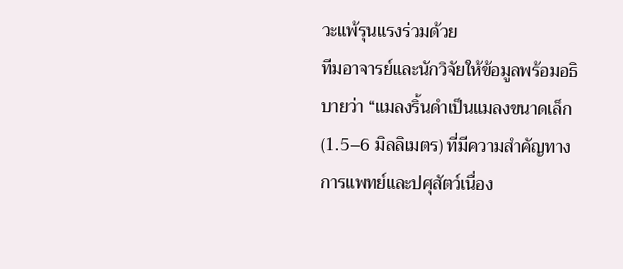วะแพ้รุนแรงร่วมด้วย
ทีมอาจารย์และนักวิจัยให้ข้อมูลพร้อมอธิบายว่า “แมลงริ้นดำเป็นแมลงขนาดเล็ก (1.5–6 มิลลิเมตร) ที่มีความสำคัญทางการแพทย์และปศุสัตว์เนื่อง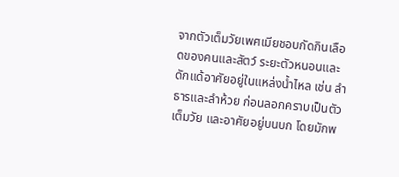จากตัวเต็มวัยเพศเมียชอบกัดกินเลือดของคนและสัตว์ ระยะตัวหนอนและดักแด้อาศัยอยู่ในแหล่งน้ำไหล เช่น ลำธารและลำห้วย ก่อนลอกคราบเป็นตัวเต็มวัย และอาศัยอยู่บนบก โดยมักพ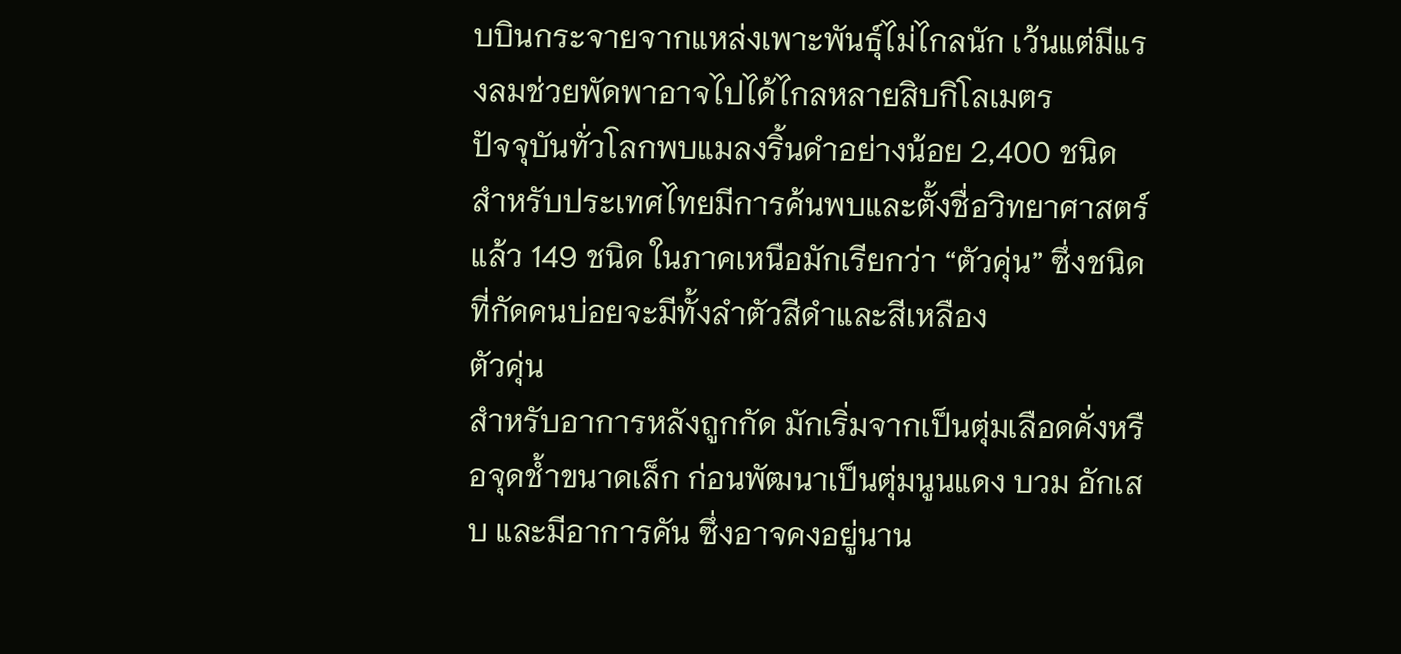บบินกระจายจากแหล่งเพาะพันธุ์ไม่ไกลนัก เว้นแต่มีแรงลมช่วยพัดพาอาจไปได้ไกลหลายสิบกิโลเมตร
ปัจจุบันทั่วโลกพบแมลงริ้นดำอย่างน้อย 2,400 ชนิด สำหรับประเทศไทยมีการค้นพบและตั้งชื่อวิทยาศาสตร์แล้ว 149 ชนิด ในภาคเหนือมักเรียกว่า “ตัวคุ่น” ซึ่งชนิดที่กัดคนบ่อยจะมีทั้งลำตัวสีดำและสีเหลือง
ตัวคุ่น
สำหรับอาการหลังถูกกัด มักเริ่มจากเป็นตุ่มเลือดคั่งหรือจุดช้ำขนาดเล็ก ก่อนพัฒนาเป็นตุ่มนูนแดง บวม อักเสบ และมีอาการคัน ซึ่งอาจคงอยู่นาน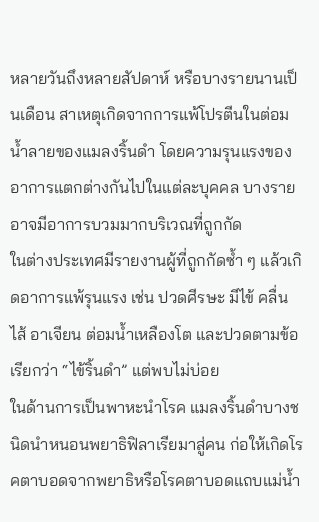หลายวันถึงหลายสัปดาห์ หรือบางรายนานเป็นเดือน สาเหตุเกิดจากการแพ้โปรตีนในต่อมน้ำลายของแมลงริ้นดำ โดยความรุนแรงของอาการแตกต่างกันไปในแต่ละบุคคล บางรายอาจมีอาการบวมมากบริเวณที่ถูกกัด
ในต่างประเทศมีรายงานผู้ที่ถูกกัดซ้ำ ๆ แล้วเกิดอาการแพ้รุนแรง เช่น ปวดศีรษะ มีไข้ คลื่นไส้ อาเจียน ต่อมน้ำเหลืองโต และปวดตามข้อ เรียกว่า “ไข้ริ้นดำ” แต่พบไม่บ่อย
ในด้านการเป็นพาหะนำโรค แมลงริ้นดำบางชนิดนำหนอนพยาธิฟิลาเรียมาสู่คน ก่อให้เกิดโรคตาบอดจากพยาธิหรือโรคตาบอดแถบแม่น้ำ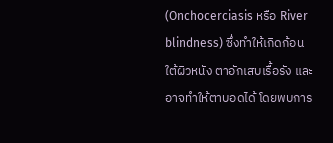(Onchocerciasis หรือ River blindness) ซึ่งทำให้เกิดก้อนใต้ผิวหนัง ตาอักเสบเรื้อรัง และอาจทำให้ตาบอดได้ โดยพบการ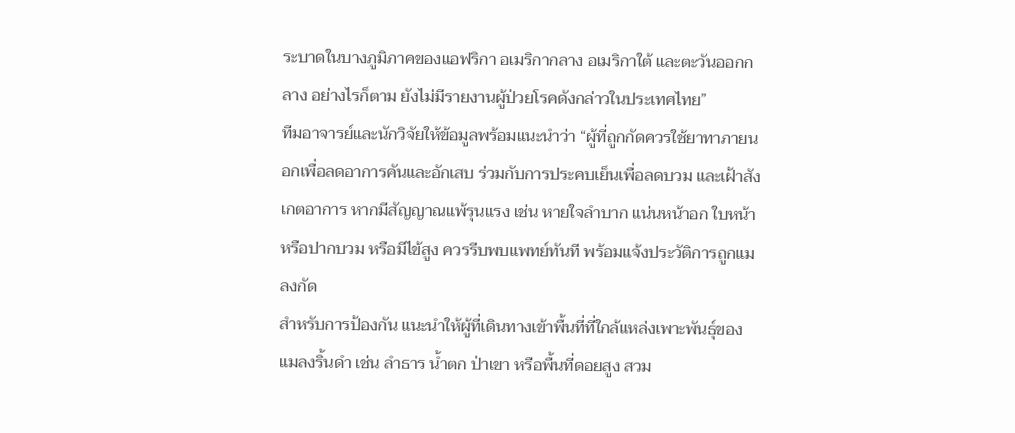ระบาดในบางภูมิภาคของแอฟริกา อเมริกากลาง อเมริกาใต้ และตะวันออกกลาง อย่างไรก็ตาม ยังไม่มีรายงานผู้ป่วยโรคดังกล่าวในประเทศไทย”
ทีมอาจารย์และนักวิจัยให้ข้อมูลพร้อมแนะนำว่า “ผู้ที่ถูกกัดควรใช้ยาทาภายนอกเพื่อลดอาการคันและอักเสบ ร่วมกับการประคบเย็นเพื่อลดบวม และเฝ้าสังเกตอาการ หากมีสัญญาณแพ้รุนแรง เช่น หายใจลำบาก แน่นหน้าอก ใบหน้าหรือปากบวม หรือมีไข้สูง ควรรีบพบแพทย์ทันที พร้อมแจ้งประวัติการถูกแมลงกัด
สำหรับการป้องกัน แนะนำให้ผู้ที่เดินทางเข้าพื้นที่ที่ใกล้แหล่งเพาะพันธุ์ของแมลงริ้นดำ เช่น ลำธาร น้ำตก ป่าเขา หรือพื้นที่ดอยสูง สวม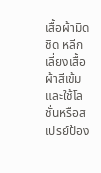เสื้อผ้ามิดชิด หลีกเลี่ยงเสื้อผ้าสีเข้ม และใช้โลชั่นหรือสเปรย์ป้อง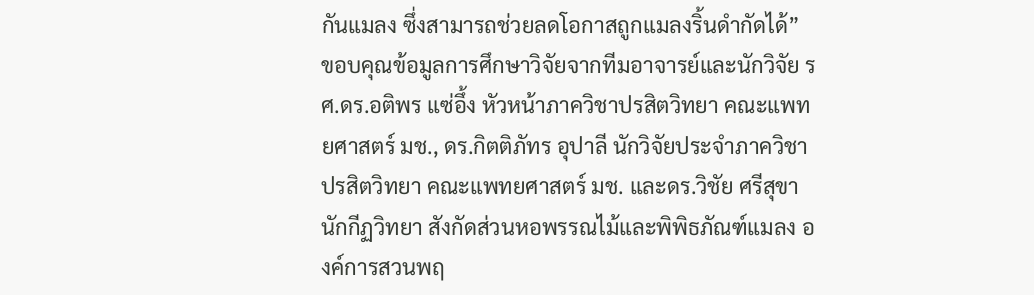กันแมลง ซึ่งสามารถช่วยลดโอกาสถูกแมลงริ้นดำกัดได้”
ขอบคุณข้อมูลการศึกษาวิจัยจากทีมอาจารย์และนักวิจัย รศ.ดร.อติพร แซ่อึ้ง หัวหน้าภาควิชาปรสิตวิทยา คณะแพทยศาสตร์ มช., ดร.กิตติภัทร อุปาลี นักวิจัยประจำภาควิชาปรสิตวิทยา คณะแพทยศาสตร์ มช. และดร.วิชัย ศรีสุขา นักกีฏวิทยา สังกัดส่วนหอพรรณไม้และพิพิธภัณฑ์แมลง องค์การสวนพฤ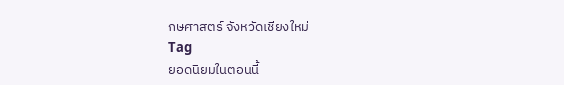กษศาสตร์ จังหวัดเชียงใหม่
Tag
ยอดนิยมในตอนนี้